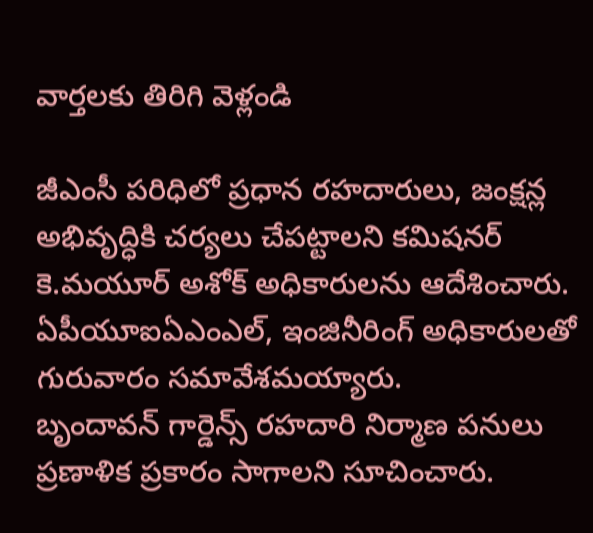వార్తలకు తిరిగి వెళ్లండి

జీఎంసీ పరిధిలో ప్రధాన రహదారులు, జంక్షన్ల అభివృద్ధికి చర్యలు చేపట్టాలని కమిషనర్ కె.మయూర్ అశోక్ అధికారులను ఆదేశించారు. ఏపీయూఐఏఎంఎల్, ఇంజినీరింగ్ అధికారులతో గురువారం సమావేశమయ్యారు.
బృందావన్ గార్డెన్స్ రహదారి నిర్మాణ పనులు ప్రణాళిక ప్రకారం సాగాలని సూచించారు.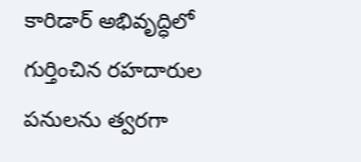కారిడార్ అభివృద్ధిలో గుర్తించిన రహదారుల పనులను త్వరగా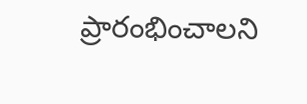ప్రారంభించాలని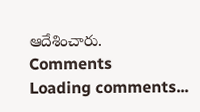ఆదేశించారు.
Comments
Loading comments...